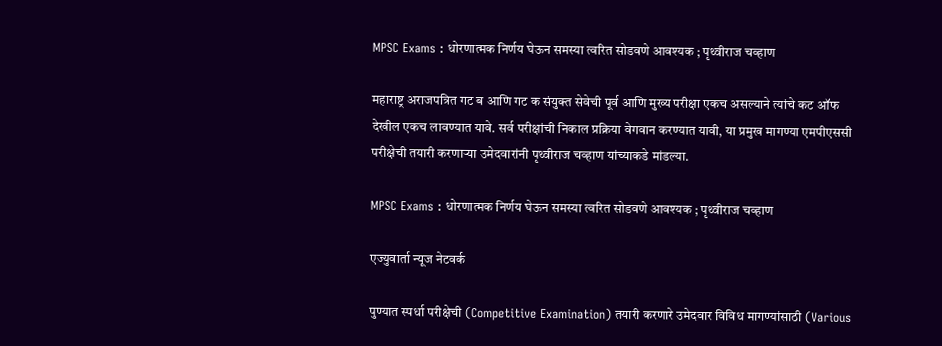MPSC Exams : धोरणात्मक निर्णय घेऊन समस्या त्वरित सोडवणे आवश्यक ; पृथ्वीराज चव्हाण

महाराष्ट्र अराजपत्रित गट ब आणि गट क संयुक्त सेवेची पूर्व आणि मुख्य परीक्षा एकच असल्याने त्यांचे कट ऑफ देखील एकच लावण्यात यावे. सर्व परीक्षांची निकाल प्रक्रिया वेगवान करण्यात यावी, या प्रमुख मागण्या एमपीएससी परीक्षेची तयारी करणाऱ्या उमेदवारांनी पृथ्वीराज चव्हाण यांच्याकडे मांडल्या.

MPSC Exams : धोरणात्मक निर्णय घेऊन समस्या त्वरित सोडवणे आवश्यक ; पृथ्वीराज चव्हाण

एज्युवार्ता न्यूज नेटवर्क

पुण्यात स्पर्धा परीक्षेची (Competitive Examination) तयारी करणारे उमेदवार विविध मागण्यांसाठी (Various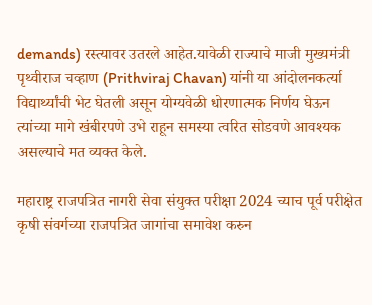demands) रस्त्यावर उतरले आहेत.यावेळी राज्याचे माजी मुख्यमंत्री पृथ्वीराज चव्हाण (Prithviraj Chavan) यांनी या आंदोलनकर्त्या विद्यार्थ्यांची भेट घेतली असून योग्यवेळी धोरणात्मक निर्णय घेऊन त्यांच्या मागे खंबीरपणे उभे राहून समस्या त्वरित सोडवणे आवश्यक असल्याचे मत व्यक्त केले.

महाराष्ट्र राजपत्रित नागरी सेवा संयुक्त परीक्षा 2024 च्याच पूर्व परीक्षेत कृषी संवर्गच्या राजपत्रित जागांचा समावेश करुन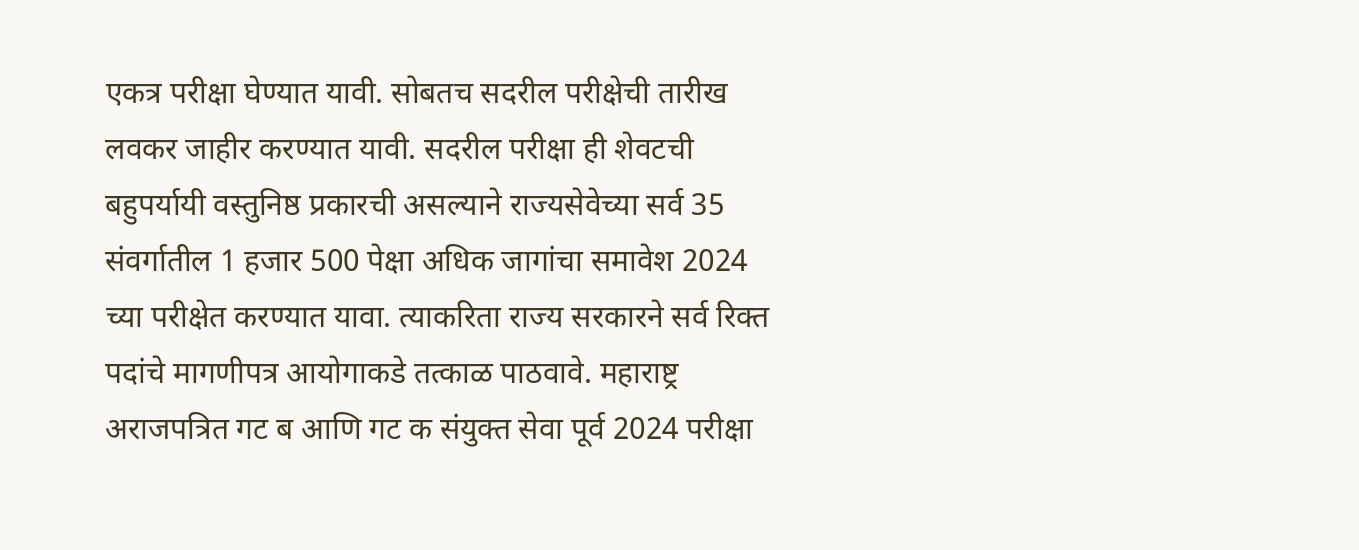एकत्र परीक्षा घेण्यात यावी. सोबतच सदरील परीक्षेची तारीख लवकर जाहीर करण्यात यावी. सदरील परीक्षा ही शेवटची बहुपर्यायी वस्तुनिष्ठ प्रकारची असल्याने राज्यसेवेच्या सर्व 35 संवर्गातील 1 हजार 500 पेक्षा अधिक जागांचा समावेश 2024 च्या परीक्षेत करण्यात यावा. त्याकरिता राज्य सरकारने सर्व रिक्त पदांचे मागणीपत्र आयोगाकडे तत्काळ पाठवावे. महाराष्ट्र अराजपत्रित गट ब आणि गट क संयुक्त सेवा पूर्व 2024 परीक्षा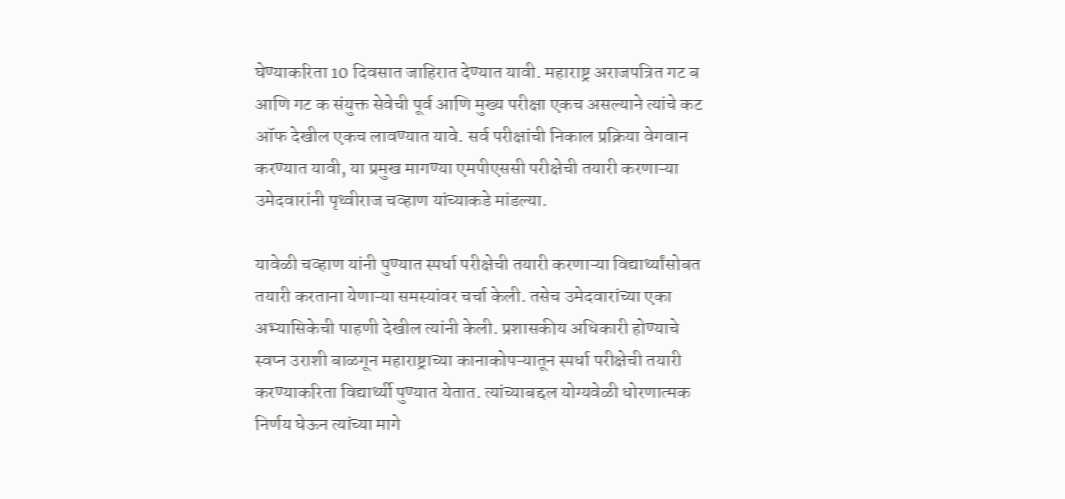घेण्याकरिता 10 दिवसात जाहिरात देण्यात यावी. महाराष्ट्र अराजपत्रित गट ब आणि गट क संयुक्त सेवेची पूर्व आणि मुख्य परीक्षा एकच असल्याने त्यांचे कट ऑफ देखील एकच लावण्यात यावे. सर्व परीक्षांची निकाल प्रक्रिया वेगवान करण्यात यावी, या प्रमुख मागण्या एमपीएससी परीक्षेची तयारी करणाऱ्या उमेदवारांनी पृथ्वीराज चव्हाण यांच्याकडे मांडल्या.

यावेळी चव्हाण यांनी पुण्यात स्पर्धा परीक्षेची तयारी करणाऱ्या विद्यार्थ्यांसोबत तयारी करताना येणाऱ्या समस्यांवर चर्चा केली. तसेच उमेदवारांच्या एका अभ्यासिकेची पाहणी देखील त्यांनी केली. प्रशासकीय अधिकारी होण्याचे स्वप्न उराशी बाळगून महाराष्ट्राच्या कानाकोपऱ्यातून स्पर्धा परीक्षेची तयारी करण्याकरिता विद्यार्थ्यी पुण्यात येतात. त्यांच्याबद्दल योग्यवेळी धोरणात्मक निर्णय घेऊन त्यांच्या मागे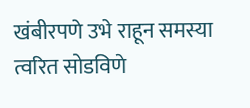खंबीरपणे उभे राहून समस्या त्वरित सोडविणे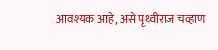आवश्यक आहे, असे पृथ्वीराज चव्हाण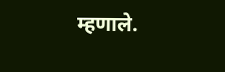म्हणाले.